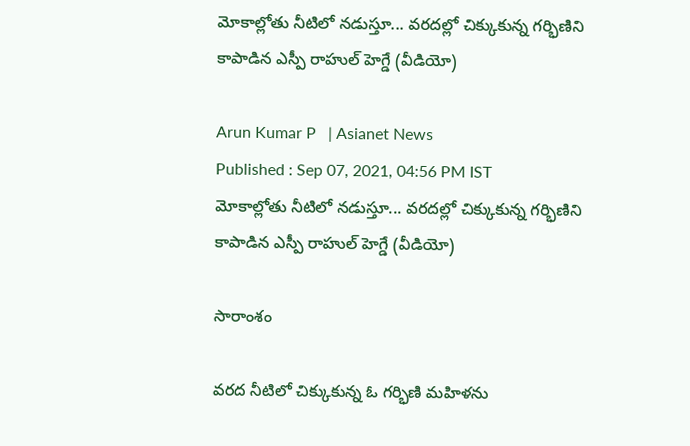మోకాల్లోతు నీటిలో నడుస్తూ... వరదల్లో చిక్కుకున్న గర్భిణిని కాపాడిన ఎస్పీ రాహుల్ హెగ్డే (వీడియో)

Arun Kumar P   | Asianet News
Published : Sep 07, 2021, 04:56 PM IST
మోకాల్లోతు నీటిలో నడుస్తూ... వరదల్లో చిక్కుకున్న గర్భిణిని కాపాడిన ఎస్పీ రాహుల్ హెగ్డే (వీడియో)

సారాంశం

వరద నీటిలో చిక్కుకున్న ఓ గర్భిణి మహిళను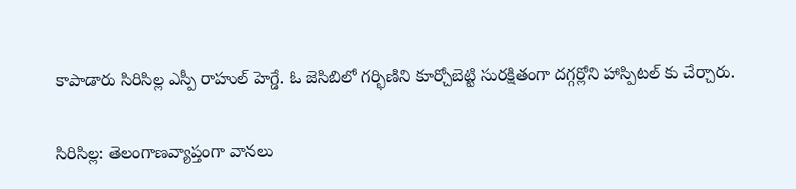కాపాడారు సిరిసిల్ల ఎస్పీ రాహుల్ హెగ్డే. ఓ జెసిబిలో గర్భిణిని కూర్చోబెట్టి సురక్షితంగా దగ్గర్లోని హాస్పిటల్ కు చేర్చారు.

సిరిసిల్ల: తెలంగాణవ్యాప్తంగా వానలు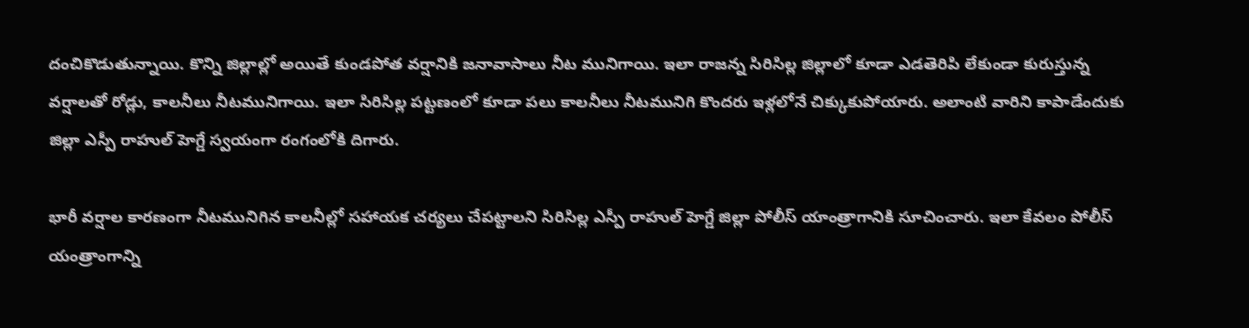దంచికొడుతున్నాయి. కొన్ని జిల్లాల్లో అయితే కుండపోత వర్షానికి జనావాసాలు నీట మునిగాయి. ఇలా రాజన్న సిరిసిల్ల జిల్లాలో కూడా ఎడతెరిపి లేకుండా కురుస్తున్న వర్షాలతో రోడ్లు, కాలనీలు నీటమునిగాయి. ఇలా సిరిసిల్ల పట్టణంలో కూడా పలు కాలనీలు నీటమునిగి కొందరు ఇళ్లలోనే చిక్కుకుపోయారు. అలాంటి వారిని కాపాడేందుకు జిల్లా ఎస్పీ రాహుల్ హెగ్డే స్వయంగా రంగంలోకి దిగారు.

భారీ వర్షాల కారణంగా నీటమునిగిన కాలనీల్లో సహాయక చర్యలు చేపట్టాలని సిరిసిల్ల ఎస్పీ రాహుల్ హెగ్డే జిల్లా పోలీస్ యాంత్రాగానికి సూచించారు. ఇలా కేవలం పోలీస్ యంత్రాంగాన్ని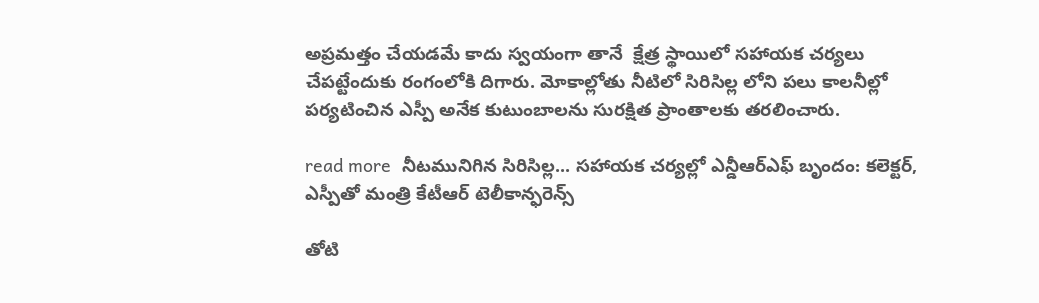అప్రమత్తం చేయడమే కాదు స్వయంగా తానే  క్షేత్ర స్థాయిలో సహాయక చర్యలు చేపట్టేందుకు రంగంలోకి దిగారు. మోకాల్లోతు నీటిలో సిరిసిల్ల లోని పలు కాలనీల్లో పర్యటించిన ఎస్పీ అనేక కుటుంబాలను సురక్షిత ప్రాంతాలకు తరలించారు.

read more  నీటమునిగిన సిరిసిల్ల... సహాయక చర్యల్లో ఎన్డీఆర్ఎఫ్ బృందం: కలెక్టర్, ఎస్పీతో మంత్రి కేటీఆర్ టెలీకాన్ఫరెన్స్

తోటి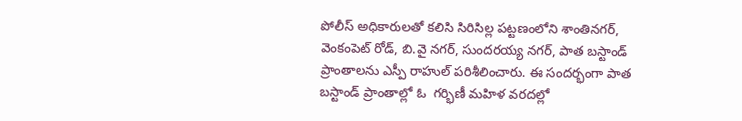పోలీస్ అధికారులతో కలిసి సిరిసిల్ల పట్టణంలోని శాంతినగర్, వెంకంపెట్ రోడ్, బి.వై నగర్, సుందరయ్య నగర్, పాత బస్టాండ్ ప్రాంతాలను ఎస్పీ రాహుల్ పరిశీలించారు. ఈ సందర్భంగా పాత బస్టాండ్ ప్రాంతాల్లో ఓ  గర్భిణీ మహిళ వరదల్లో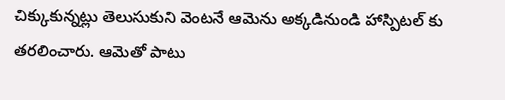చిక్కుకున్నట్లు తెలుసుకుని వెంటనే ఆమెను అక్కడినుండి హాస్పిటల్ కు తరలించారు. ఆమెతో పాటు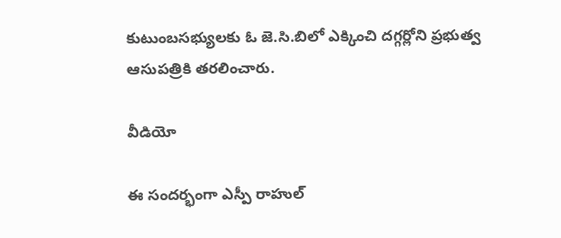కుటుంబసభ్యులకు ఓ జె.సి.బిలో ఎక్కించి దగ్గర్లోని ప్రభుత్వ ఆసుపత్రికి తరలించారు.

వీడియో

ఈ సందర్భంగా ఎస్పీ రాహుల్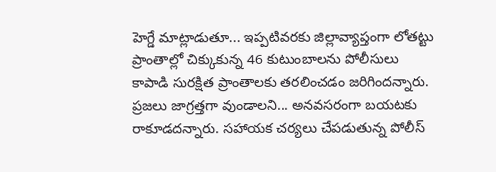హెగ్డే మాట్లాడుతూ... ఇప్పటివరకు జిల్లావ్యాప్తంగా లోతట్టు ప్రాంతాల్లో చిక్కుకున్న 46 కుటుంబాలను పోలీసులు కాపాడి సురక్షిత ప్రాంతాలకు తరలించడం జరిగిందన్నారు. ప్రజలు జాగ్రత్తగా వుండాలని... అనవసరంగా బయటకు రాకూడదన్నారు. సహాయక చర్యలు చేపడుతున్న పోలీస్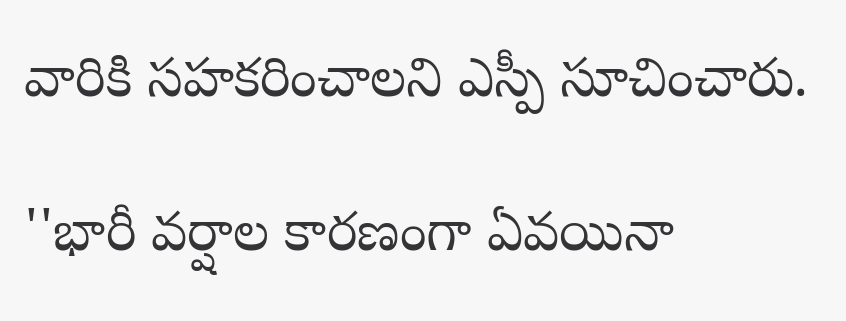వారికి సహకరించాలని ఎస్పీ సూచించారు.

''భారీ వర్షాల కారణంగా ఏవయినా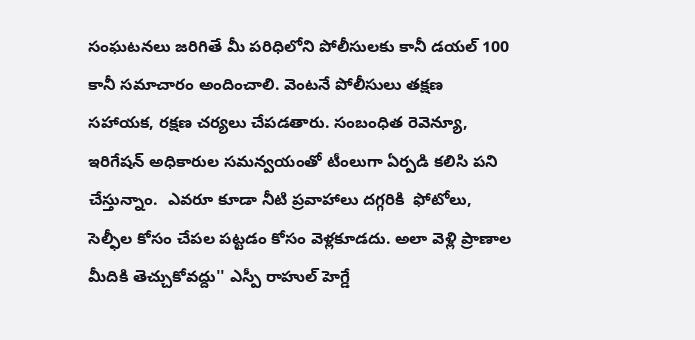సంఘటనలు జరిగితే మీ పరిధిలోని పోలీసులకు కానీ డయల్ 100 కానీ సమాచారం అందించాలి. వెంటనే పోలీసులు తక్షణ సహాయక, రక్షణ చర్యలు చేపడతారు. సంబంధిత రెవెన్యూ, ఇరిగేషన్ అధికారుల సమన్వయంతో టీంలుగా ఏర్పడి కలిసి పని చేస్తున్నాం.  ఎవరూ కూడా నీటి ప్రవాహాలు దగ్గరికి  ఫోటోలు, సెల్ఫీల కోసం చేపల పట్టడం కోసం వెళ్లకూడదు. అలా వెళ్లి ప్రాణాల మీదికి తెచ్చుకోవద్దు'' ఎస్పీ రాహుల్ హెగ్డే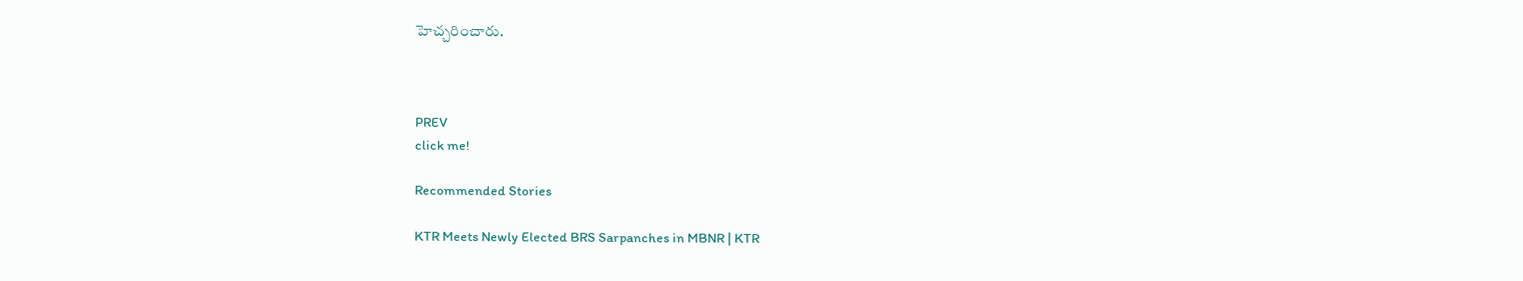హెచ్చరించారు.



PREV
click me!

Recommended Stories

KTR Meets Newly Elected BRS Sarpanches in MBNR | KTR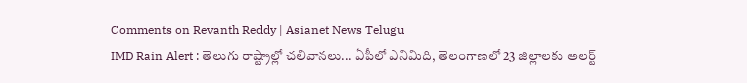Comments on Revanth Reddy | Asianet News Telugu
IMD Rain Alert : తెలుగు రాష్ట్రాల్లో చలివానలు... ఏపీలో ఎనిమిది, తెలంగాణలో 23 జిల్లాలకు అలర్ట్